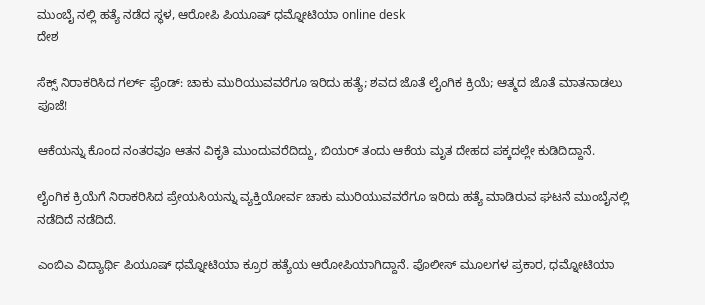ಮುಂಬೈ ನಲ್ಲಿ ಹತ್ಯೆ ನಡೆದ ಸ್ಥಳ, ಆರೋಪಿ ಪಿಯೂಷ್ ಧಮ್ನೋಟಿಯಾ online desk
ದೇಶ

ಸೆಕ್ಸ್ ನಿರಾಕರಿಸಿದ ಗರ್ಲ್ ಫ್ರೆಂಡ್: ಚಾಕು ಮುರಿಯುವವರೆಗೂ ಇರಿದು ಹತ್ಯೆ; ಶವದ ಜೊತೆ ಲೈಂಗಿಕ ಕ್ರಿಯೆ; ಆತ್ಮದ ಜೊತೆ ಮಾತನಾಡಲು ಪೂಜೆ!

ಆಕೆಯನ್ನು ಕೊಂದ ನಂತರವೂ ಆತನ ವಿಕೃತಿ ಮುಂದುವರೆದಿದ್ದು, ಬಿಯರ್ ತಂದು ಆಕೆಯ ಮೃತ ದೇಹದ ಪಕ್ಕದಲ್ಲೇ ಕುಡಿದಿದ್ದಾನೆ.

ಲೈಂಗಿಕ ಕ್ರಿಯೆಗೆ ನಿರಾಕರಿಸಿದ ಪ್ರೇಯಸಿಯನ್ನು ವ್ಯಕ್ತಿಯೋರ್ವ ಚಾಕು ಮುರಿಯುವವರೆಗೂ ಇರಿದು ಹತ್ಯೆ ಮಾಡಿರುವ ಘಟನೆ ಮುಂಬೈನಲ್ಲಿ ನಡೆದಿದೆ ನಡೆದಿದೆ.

ಎಂಬಿಎ ವಿದ್ಯಾರ್ಥಿ ಪಿಯೂಷ್ ಧಮ್ನೋಟಿಯಾ ಕ್ರೂರ ಹತ್ಯೆಯ ಆರೋಪಿಯಾಗಿದ್ದಾನೆ. ಪೊಲೀಸ್ ಮೂಲಗಳ ಪ್ರಕಾರ, ಧಮ್ನೋಟಿಯಾ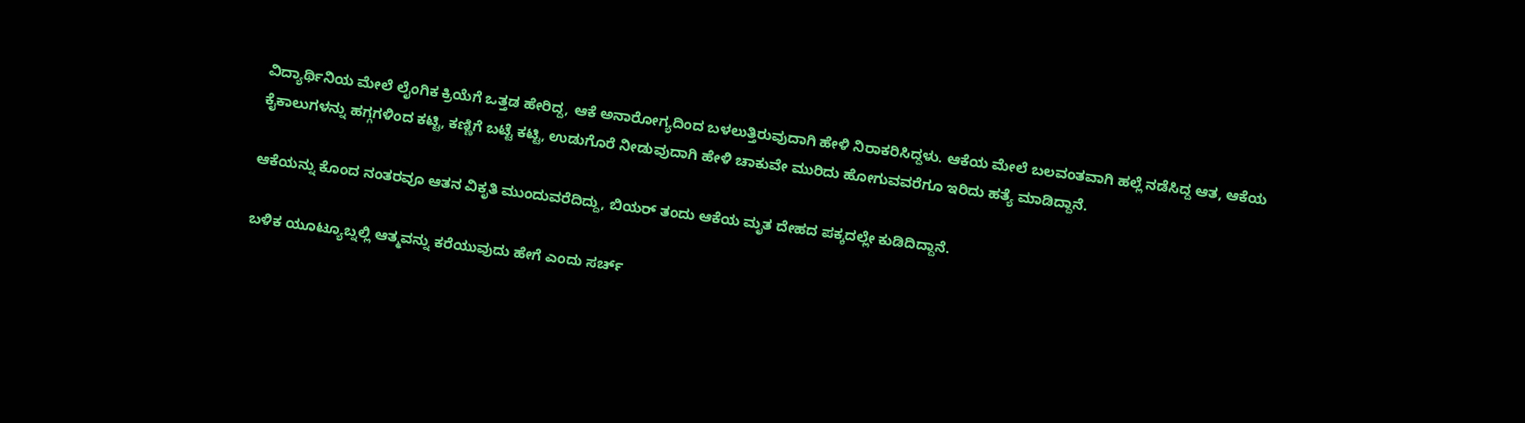ವಿದ್ಯಾರ್ಥಿನಿಯ ಮೇಲೆ ಲೈಂಗಿಕ ಕ್ರಿಯೆಗೆ ಒತ್ತಡ ಹೇರಿದ್ದ, ಆಕೆ ಅನಾರೋಗ್ಯದಿಂದ ಬಳಲುತ್ತಿರುವುದಾಗಿ ಹೇಳಿ ನಿರಾಕರಿಸಿದ್ದಳು. ಆಕೆಯ ಮೇಲೆ ಬಲವಂತವಾಗಿ ಹಲ್ಲೆ ನಡೆಸಿದ್ದ ಆತ, ಆಕೆಯ ಕೈಕಾಲುಗಳನ್ನು ಹಗ್ಗಗಳಿಂದ ಕಟ್ಟಿ, ಕಣ್ಣಿಗೆ ಬಟ್ಟೆ ಕಟ್ಟಿ, ಉಡುಗೊರೆ ನೀಡುವುದಾಗಿ ಹೇಳಿ ಚಾಕುವೇ ಮುರಿದು ಹೋಗುವವರೆಗೂ ಇರಿದು ಹತ್ಯೆ ಮಾಡಿದ್ದಾನೆ.

ಆಕೆಯನ್ನು ಕೊಂದ ನಂತರವೂ ಆತನ ವಿಕೃತಿ ಮುಂದುವರೆದಿದ್ದು, ಬಿಯರ್ ತಂದು ಆಕೆಯ ಮೃತ ದೇಹದ ಪಕ್ಕದಲ್ಲೇ ಕುಡಿದಿದ್ದಾನೆ.

ಬಳಿಕ ಯೂಟ್ಯೂಬ್ನಲ್ಲಿ ಆತ್ಮವನ್ನು ಕರೆಯುವುದು ಹೇಗೆ ಎಂದು ಸರ್ಚ್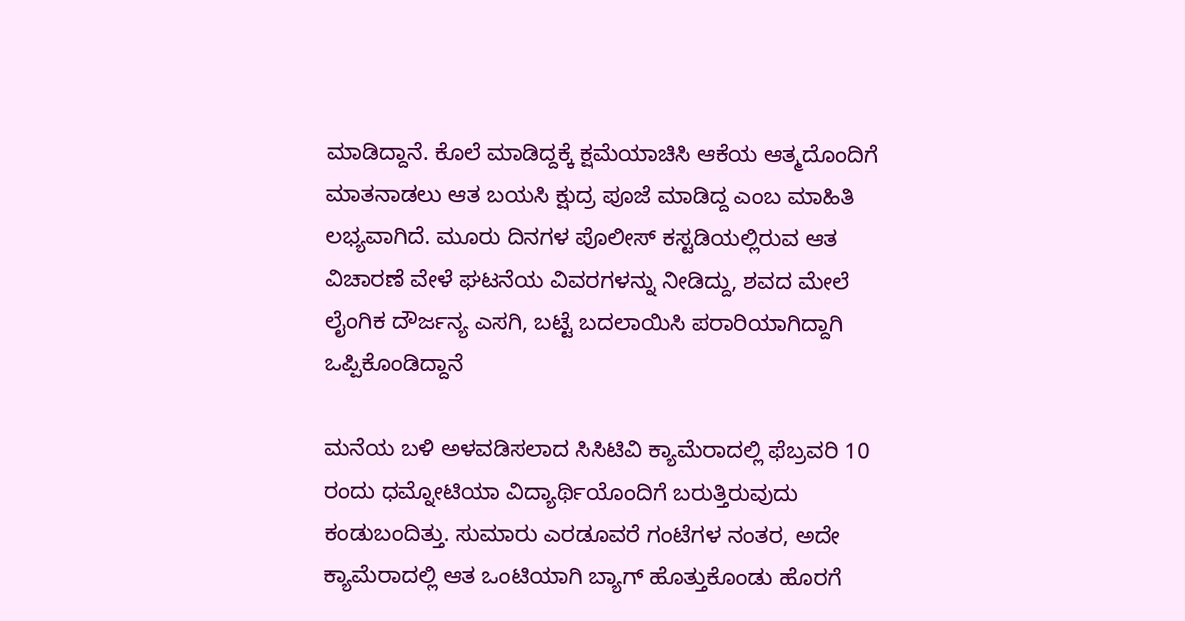ಮಾಡಿದ್ದಾನೆ. ಕೊಲೆ ಮಾಡಿದ್ದಕ್ಕೆ ಕ್ಷಮೆಯಾಚಿಸಿ ಆಕೆಯ ಆತ್ಮದೊಂದಿಗೆ ಮಾತನಾಡಲು ಆತ ಬಯಸಿ ಕ್ಷುದ್ರ ಪೂಜೆ ಮಾಡಿದ್ದ ಎಂಬ ಮಾಹಿತಿ ಲಭ್ಯವಾಗಿದೆ. ಮೂರು ದಿನಗಳ ಪೊಲೀಸ್ ಕಸ್ಟಡಿಯಲ್ಲಿರುವ ಆತ ವಿಚಾರಣೆ ವೇಳೆ ಘಟನೆಯ ವಿವರಗಳನ್ನು ನೀಡಿದ್ದು, ಶವದ ಮೇಲೆ ಲೈಂಗಿಕ ದೌರ್ಜನ್ಯ ಎಸಗಿ, ಬಟ್ಟೆ ಬದಲಾಯಿಸಿ ಪರಾರಿಯಾಗಿದ್ದಾಗಿ ಒಪ್ಪಿಕೊಂಡಿದ್ದಾನೆ

ಮನೆಯ ಬಳಿ ಅಳವಡಿಸಲಾದ ಸಿಸಿಟಿವಿ ಕ್ಯಾಮೆರಾದಲ್ಲಿ ಫೆಬ್ರವರಿ 10 ರಂದು ಧಮ್ನೋಟಿಯಾ ವಿದ್ಯಾರ್ಥಿಯೊಂದಿಗೆ ಬರುತ್ತಿರುವುದು ಕಂಡುಬಂದಿತ್ತು. ಸುಮಾರು ಎರಡೂವರೆ ಗಂಟೆಗಳ ನಂತರ, ಅದೇ ಕ್ಯಾಮೆರಾದಲ್ಲಿ ಆತ ಒಂಟಿಯಾಗಿ ಬ್ಯಾಗ್ ಹೊತ್ತುಕೊಂಡು ಹೊರಗೆ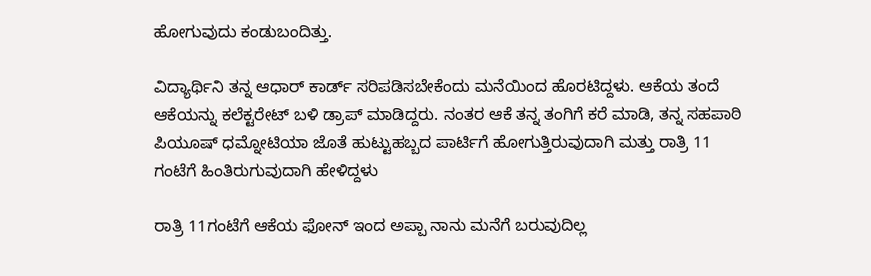ಹೋಗುವುದು ಕಂಡುಬಂದಿತ್ತು.

ವಿದ್ಯಾರ್ಥಿನಿ ತನ್ನ ಆಧಾರ್ ಕಾರ್ಡ್ ಸರಿಪಡಿಸಬೇಕೆಂದು ಮನೆಯಿಂದ ಹೊರಟಿದ್ದಳು. ಆಕೆಯ ತಂದೆ ಆಕೆಯನ್ನು ಕಲೆಕ್ಟರೇಟ್ ಬಳಿ ಡ್ರಾಪ್ ಮಾಡಿದ್ದರು. ನಂತರ ಆಕೆ ತನ್ನ ತಂಗಿಗೆ ಕರೆ ಮಾಡಿ, ತನ್ನ ಸಹಪಾಠಿ ಪಿಯೂಷ್ ಧಮ್ನೋಟಿಯಾ ಜೊತೆ ಹುಟ್ಟುಹಬ್ಬದ ಪಾರ್ಟಿಗೆ ಹೋಗುತ್ತಿರುವುದಾಗಿ ಮತ್ತು ರಾತ್ರಿ 11 ಗಂಟೆಗೆ ಹಿಂತಿರುಗುವುದಾಗಿ ಹೇಳಿದ್ದಳು

ರಾತ್ರಿ 11ಗಂಟೆಗೆ ಆಕೆಯ ಫೋನ್ ಇಂದ ಅಪ್ಪಾ ನಾನು ಮನೆಗೆ ಬರುವುದಿಲ್ಲ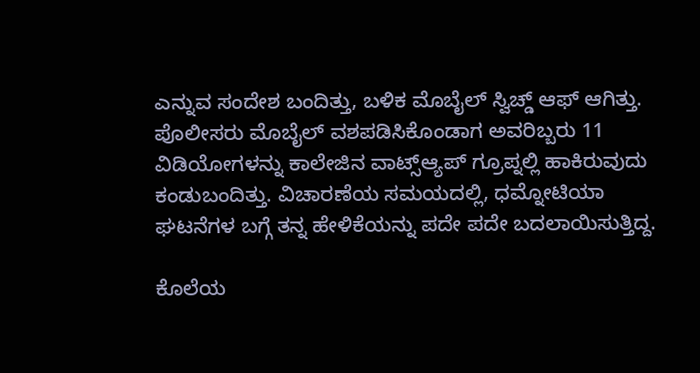ಎನ್ನುವ ಸಂದೇಶ ಬಂದಿತ್ತು, ಬಳಿಕ ಮೊಬೈಲ್ ಸ್ವಿಚ್ಡ್ ಆಫ್ ಆಗಿತ್ತು. ಪೊಲೀಸರು ಮೊಬೈಲ್ ವಶಪಡಿಸಿಕೊಂಡಾಗ ಅವರಿಬ್ಬರು 11 ವಿಡಿಯೋಗಳನ್ನು ಕಾಲೇಜಿನ ವಾಟ್ಸ್ಆ್ಯಪ್ ಗ್ರೂಪ್ನಲ್ಲಿ ಹಾಕಿರುವುದು ಕಂಡುಬಂದಿತ್ತು. ವಿಚಾರಣೆಯ ಸಮಯದಲ್ಲಿ, ಧಮ್ನೋಟಿಯಾ ಘಟನೆಗಳ ಬಗ್ಗೆ ತನ್ನ ಹೇಳಿಕೆಯನ್ನು ಪದೇ ಪದೇ ಬದಲಾಯಿಸುತ್ತಿದ್ದ.

ಕೊಲೆಯ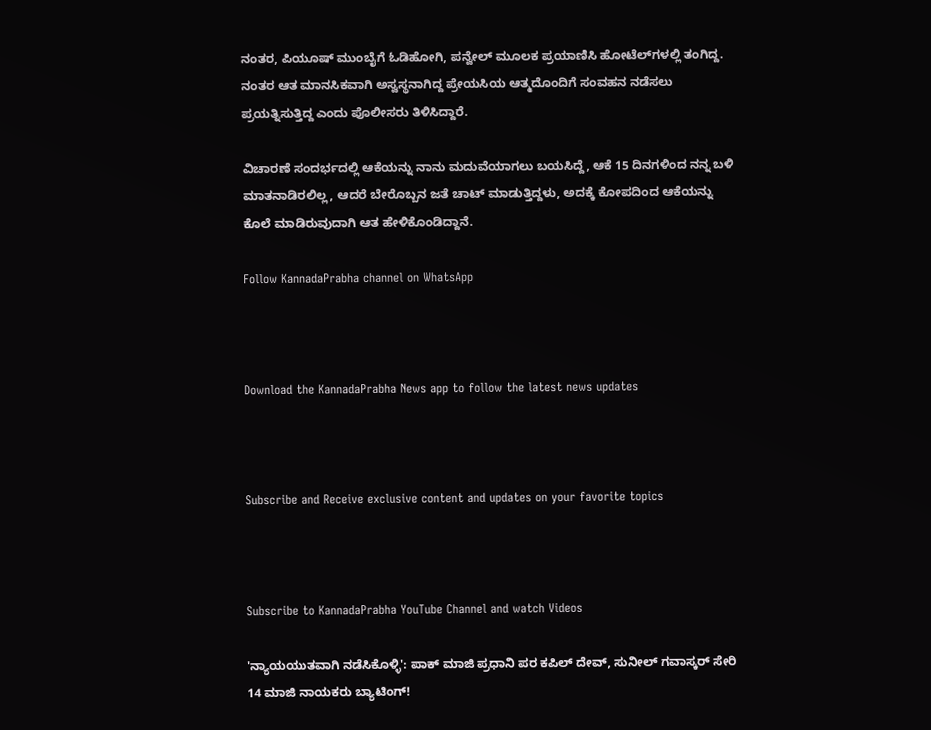ನಂತರ, ಪಿಯೂಷ್ ಮುಂಬೈಗೆ ಓಡಿಹೋಗಿ, ಪನ್ವೇಲ್ ಮೂಲಕ ಪ್ರಯಾಣಿಸಿ ಹೋಟೆಲ್‌ಗಳಲ್ಲಿ ತಂಗಿದ್ದ. ನಂತರ ಆತ ಮಾನಸಿಕವಾಗಿ ಅಸ್ವಸ್ಥನಾಗಿದ್ದ ಪ್ರೇಯಸಿಯ ಆತ್ಮದೊಂದಿಗೆ ಸಂವಹನ ನಡೆಸಲು ಪ್ರಯತ್ನಿಸುತ್ತಿದ್ದ ಎಂದು ಪೊಲೀಸರು ತಿಳಿಸಿದ್ದಾರೆ.

ವಿಚಾರಣೆ ಸಂದರ್ಭದಲ್ಲಿ ಆಕೆಯನ್ನು ನಾನು ಮದುವೆಯಾಗಲು ಬಯಸಿದ್ದೆ, ಆಕೆ 15 ದಿನಗಳಿಂದ ನನ್ನ ಬಳಿ ಮಾತನಾಡಿರಲಿಲ್ಲ, ಆದರೆ ಬೇರೊಬ್ಬನ ಜತೆ ಚಾಟ್ ಮಾಡುತ್ತಿದ್ದಳು, ಅದಕ್ಕೆ ಕೋಪದಿಂದ ಆಕೆಯನ್ನು ಕೊಲೆ ಮಾಡಿರುವುದಾಗಿ ಆತ ಹೇಳಿಕೊಂಡಿದ್ದಾನೆ.

Follow KannadaPrabha channel on WhatsApp



Download the KannadaPrabha News app to follow the latest news updates



Subscribe and Receive exclusive content and updates on your favorite topics



Subscribe to KannadaPrabha YouTube Channel and watch Videos

'ನ್ಯಾಯಯುತವಾಗಿ ನಡೆಸಿಕೊಳ್ಳಿ': ಪಾಕ್ ಮಾಜಿ ಪ್ರಧಾನಿ ಪರ ಕಪಿಲ್ ದೇವ್, ಸುನೀಲ್ ಗವಾಸ್ಕರ್ ಸೇರಿ 14 ಮಾಜಿ ನಾಯಕರು ಬ್ಯಾಟಿಂಗ್!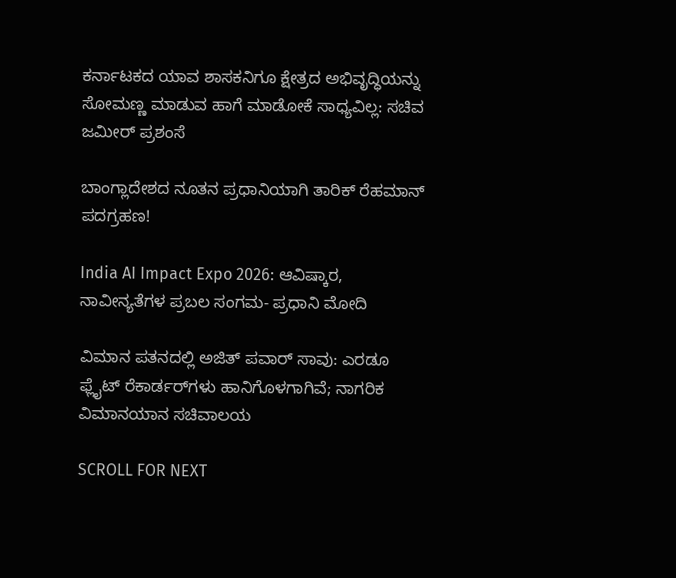ಕರ್ನಾಟಕದ ಯಾವ ಶಾಸಕನಿಗೂ ಕ್ಷೇತ್ರದ ಅಭಿವೃದ್ಧಿಯನ್ನು ಸೋಮಣ್ಣ ಮಾಡುವ ಹಾಗೆ ಮಾಡೋಕೆ ಸಾಧ್ಯವಿಲ್ಲ: ಸಚಿವ ಜಮೀರ್ ಪ್ರಶಂಸೆ

ಬಾಂಗ್ಲಾದೇಶದ ನೂತನ ಪ್ರಧಾನಿಯಾಗಿ ತಾರಿಕ್ ರೆಹಮಾನ್ ಪದಗ್ರಹಣ!

India AI Impact Expo 2026: ಆವಿಷ್ಕಾರ, ನಾವೀನ್ಯತೆಗಳ ಪ್ರಬಲ ಸಂಗಮ- ಪ್ರಧಾನಿ ಮೋದಿ

ವಿಮಾನ ಪತನದಲ್ಲಿ ಅಜಿತ್ ಪವಾರ್ ಸಾವು: ಎರಡೂ ಫ್ಲೈಟ್ ರೆಕಾರ್ಡರ್‌ಗಳು ಹಾನಿಗೊಳಗಾಗಿವೆ; ನಾಗರಿಕ ವಿಮಾನಯಾನ ಸಚಿವಾಲಯ

SCROLL FOR NEXT